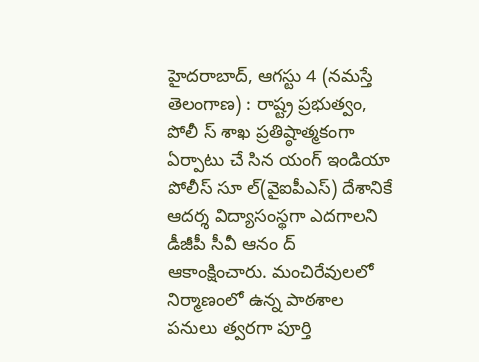హైదరాబాద్, ఆగస్టు 4 (నమస్తే తెలంగాణ) : రాష్ట్ర ప్రభుత్వం, పోలీ స్ శాఖ ప్రతిష్ఠాత్మకంగా ఏర్పాటు చే సిన యంగ్ ఇండియా పోలీస్ సూ ల్(వైఐపీఎస్) దేశానికే ఆదర్శ విద్యాసంస్థగా ఎదగాలని డీజీపీ సీవీ ఆనం ద్ ఆకాంక్షించారు. మంచిరేవులలో నిర్మాణంలో ఉన్న పాఠశాల పనులు త్వరగా పూర్తి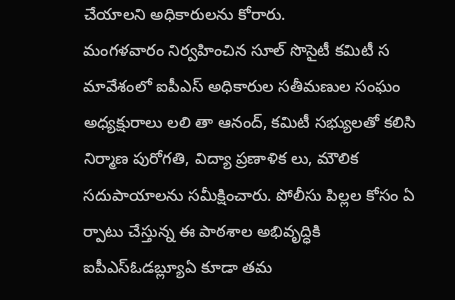చేయాలని అధికారులను కోరారు.
మంగళవారం నిర్వహించిన సూల్ సొసైటీ కమిటీ స మావేశంలో ఐపీఎస్ అధికారుల సతీమణుల సంఘం అధ్యక్షురాలు లలి తా ఆనంద్, కమిటీ సభ్యులతో కలిసి నిర్మాణ పురోగతి, విద్యా ప్రణాళిక లు, మౌలిక సదుపాయాలను సమీక్షించారు. పోలీసు పిల్లల కోసం ఏ ర్పాటు చేస్తున్న ఈ పాఠశాల అభివృద్ధికి ఐపీఎస్ఓడబ్ల్యూఏ కూడా తమ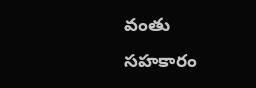వంతు సహకారం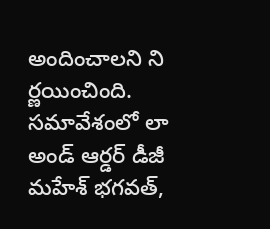అందించాలని ని ర్ణయించింది. సమావేశంలో లా అండ్ ఆర్డర్ డీజీ మహేశ్ భగవత్,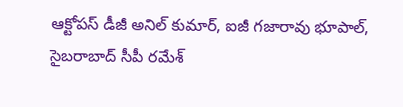ఆక్టోపస్ డీజీ అనిల్ కుమార్, ఐజీ గజారావు భూపాల్, సైబరాబాద్ సీపీ రమేశ్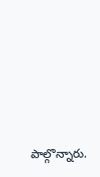పాల్గొన్నారు.